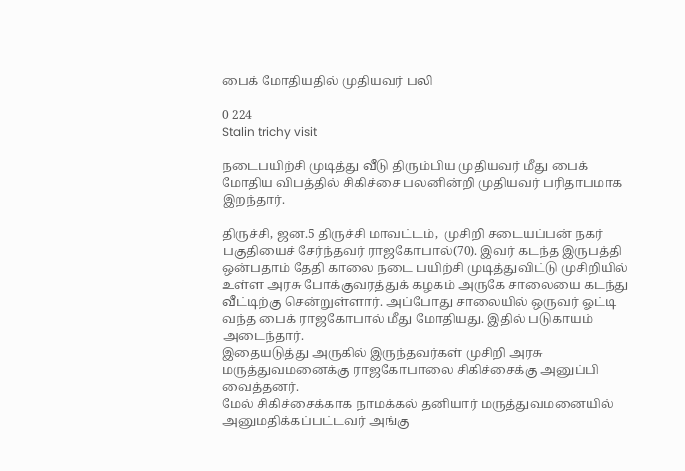பைக் மோதியதில் முதியவர் பலி

0 224
Stalin trichy visit

நடைபயிற்சி முடித்து வீடு திரும்பிய முதியவர் மீது பைக் மோதிய விபத்தில் சிகிச்சை பலனின்றி முதியவர் பரிதாபமாக இறந்தார்.

திருச்சி, ஜன.5 திருச்சி மாவட்டம்,  முசிறி சடையப்பன் நகர் பகுதியைச் சேர்ந்தவர் ராஜகோபால்(70). இவர் கடந்த இருபத்தி ஒன்பதாம் தேதி காலை நடை பயிற்சி முடித்துவிட்டு முசிறியில் உள்ள அரசு போக்குவரத்துக் கழகம் அருகே சாலையை கடந்து வீட்டிற்கு சென்றுள்ளார். அப்போது சாலையில் ஒருவர் ஓட்டி வந்த பைக் ராஜகோபால் மீது மோதியது. இதில் படுகாயம் அடைந்தார்.
இதையடுத்து அருகில் இருந்தவர்கள் முசிறி அரசு மருத்துவமனைக்கு ராஜகோபாலை சிகிச்சைக்கு அனுப்பி வைத்தனர்.
மேல் சிகிச்சைக்காக நாமக்கல் தனியார் மருத்துவமனையில் அனுமதிக்கப்பட்டவர் அங்கு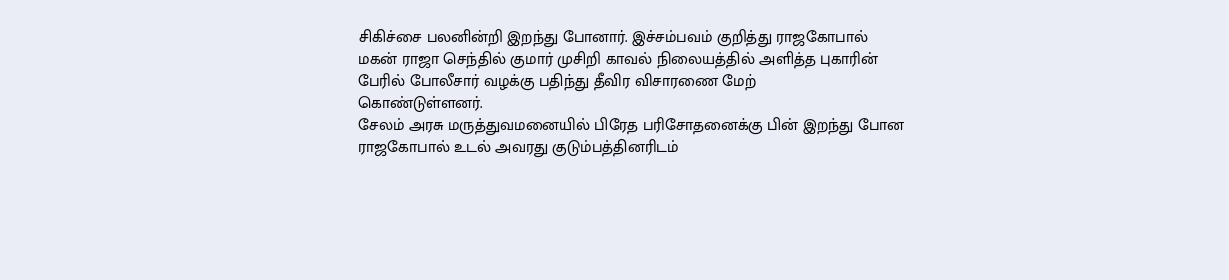சிகிச்சை பலனின்றி இறந்து போனார். இச்சம்பவம் குறித்து ராஜகோபால் மகன் ராஜா செந்தில் குமார் முசிறி காவல் நிலையத்தில் அளித்த புகாரின் பேரில் போலீசார் வழக்கு பதிந்து தீவிர விசாரணை மேற்
கொண்டுள்ளனர்.
சேலம் அரசு மருத்துவமனையில் பிரேத பரிசோதனைக்கு பின் இறந்து போன ராஜகோபால் உடல் அவரது குடும்பத்தினரிடம்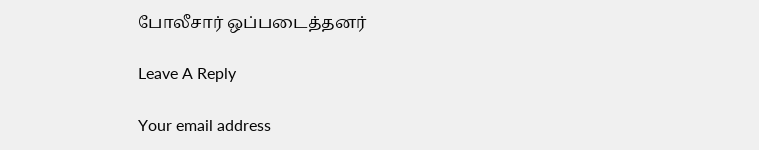போலீசார் ஒப்படைத்தனர்

Leave A Reply

Your email address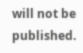will not be published.